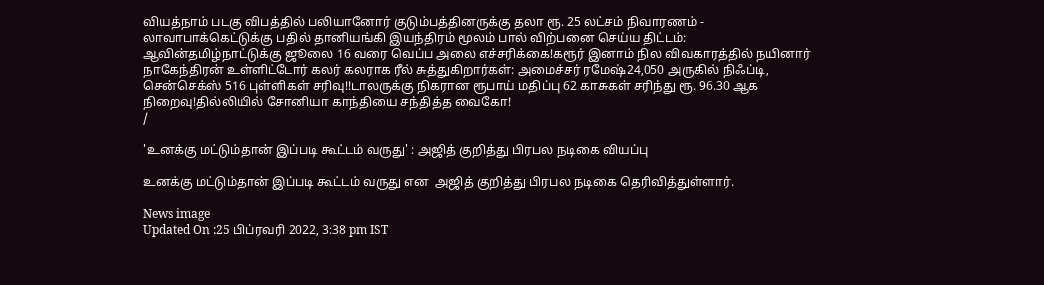வியத்நாம் படகு விபத்தில் பலியானோர் குடும்பத்தினருக்கு தலா ரூ. 25 லட்சம் நிவாரணம் - லாவாபாக்கெட்டுக்கு பதில் தானியங்கி இயந்திரம் மூலம் பால் விற்பனை செய்ய திட்டம்: ஆவின்தமிழ்நாட்டுக்கு ஜூலை 16 வரை வெப்ப அலை எச்சரிக்கை!கரூர் இனாம் நில விவகாரத்தில் நயினார் நாகேந்திரன் உள்ளிட்டோர் கலர் கலராக ரீல் சுத்துகிறார்கள்: அமைச்சர் ரமேஷ்24,050 அருகில் நிஃப்டி, சென்செக்ஸ் 516 புள்ளிகள் சரிவு!!டாலருக்கு நிகரான ரூபாய் மதிப்பு 62 காசுகள் சரிந்து ரூ. 96.30 ஆக நிறைவு!தில்லியில் சோனியா காந்தியை சந்தித்த வைகோ!
/

'உனக்கு மட்டும்தான் இப்படி கூட்டம் வருது' : அஜித் குறித்து பிரபல நடிகை வியப்பு

உனக்கு மட்டும்தான் இப்படி கூட்டம் வருது என  அஜித் குறித்து பிரபல நடிகை தெரிவித்துள்ளார்.

News image
Updated On :25 பிப்ரவரி 2022, 3:38 pm IST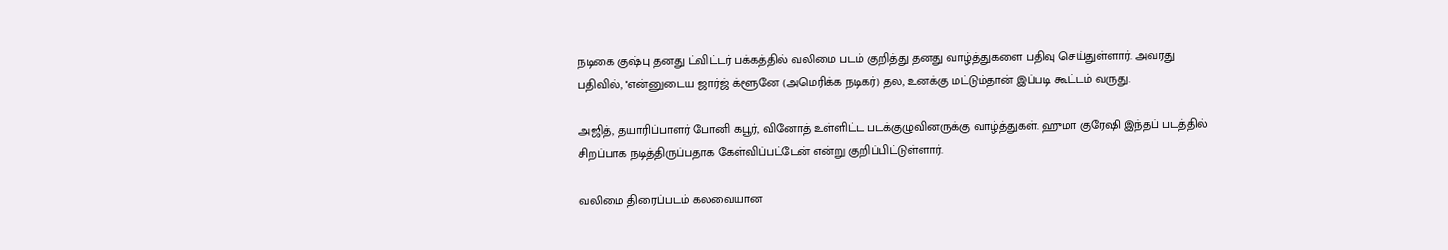நடிகை குஷ்பு தனது ட்விட்டர் பக்கத்தில் வலிமை படம் குறித்து தனது வாழ்த்துகளை பதிவு செய்துள்ளார். அவரது பதிவில், ''என்னுடைய ஜார்ஜ் க்ளூனே (அமெரிக்க நடிகர்) தல, உனக்கு மட்டும்தான் இப்படி கூட்டம் வருது.

அஜித், தயாரிப்பாளர் போனி கபூர், வினோத் உள்ளிட்ட படக்குழுவினருக்கு வாழ்த்துகள். ஹுமா குரேஷி இந்தப் படத்தில் சிறப்பாக நடித்திருப்பதாக கேள்விப்பட்டேன் என்று குறிப்பிட்டுள்ளார்.

வலிமை திரைப்படம் கலவையான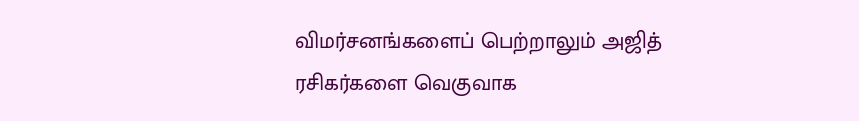விமர்சனங்களைப் பெற்றாலும் அஜித் ரசிகர்களை வெகுவாக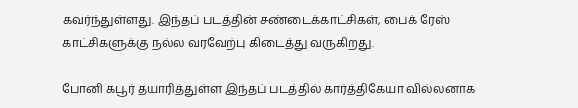கவர்ந்துள்ளது. இந்தப் படத்தின் சண்டைக்காட்சிகள், பைக் ரேஸ் காட்சிகளுக்கு நல்ல வரவேற்பு கிடைத்து வருகிறது.

போனி கபூர் தயாரித்துள்ள இந்தப் படத்தில் கார்த்திகேயா வில்லனாக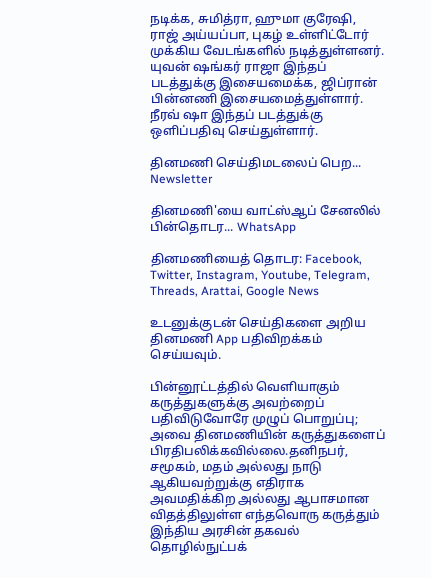நடிக்க, சுமித்ரா, ஹுமா குரேஷி, ராஜ் அய்யப்பா, புகழ் உள்ளிட்டோர் முக்கிய வேடங்களில் நடித்துள்ளனர். யுவன் ஷங்கர் ராஜா இந்தப் படத்துக்கு இசையமைக்க, ஜிப்ரான் பின்னணி இசையமைத்துள்ளார். நீரவ் ஷா இந்தப் படத்துக்கு ஒளிப்பதிவு செய்துள்ளார்.

தினமணி செய்திமடலைப் பெற... Newsletter

தினமணி'யை வாட்ஸ்ஆப் சேனலில் பின்தொடர... WhatsApp

தினமணியைத் தொடர: Facebook, Twitter, Instagram, Youtube, Telegram, Threads, Arattai, Google News

உடனுக்குடன் செய்திகளை அறிய தினமணி App பதிவிறக்கம் செய்யவும்.

பின்னூட்டத்தில் வெளியாகும் கருத்துகளுக்கு அவற்றைப் பதிவிடுவோரே முழுப் பொறுப்பு; அவை தினமணியின் கருத்துகளைப் பிரதிபலிக்கவில்லை.தனிநபர், சமூகம், மதம் அல்லது நாடு ஆகியவற்றுக்கு எதிராக அவமதிக்கிற அல்லது ஆபாசமான விதத்திலுள்ள எந்தவொரு கருத்தும் இந்திய அரசின் தகவல் தொழில்நுட்பக்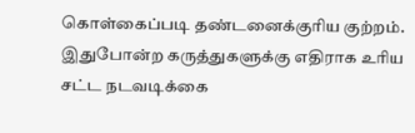கொள்கைப்படி தண்டனைக்குரிய குற்றம். இதுபோன்ற கருத்துகளுக்கு எதிராக உரிய சட்ட நடவடிக்கை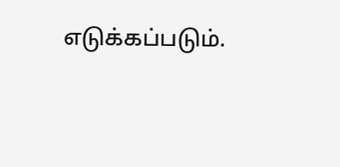எடுக்கப்படும்.